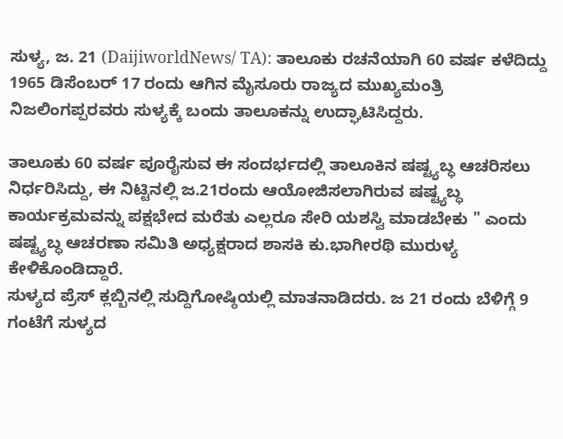ಸುಳ್ಯ, ಜ. 21 (DaijiworldNews/ TA): ತಾಲೂಕು ರಚನೆಯಾಗಿ 60 ವರ್ಷ ಕಳೆದಿದ್ದು 1965 ಡಿಸೆಂಬರ್ 17 ರಂದು ಆಗಿನ ಮೈಸೂರು ರಾಜ್ಯದ ಮುಖ್ಯಮಂತ್ರಿ ನಿಜಲಿಂಗಪ್ಪರವರು ಸುಳ್ಯಕ್ಕೆ ಬಂದು ತಾಲೂಕನ್ನು ಉದ್ಘಾಟಿಸಿದ್ದರು.

ತಾಲೂಕು 60 ವರ್ಷ ಪೂರೈಸುವ ಈ ಸಂದರ್ಭದಲ್ಲಿ ತಾಲೂಕಿನ ಷಷ್ಟ್ಯಬ್ಧ ಆಚರಿಸಲು ನಿರ್ಧರಿಸಿದ್ದು, ಈ ನಿಟ್ಟಿನಲ್ಲಿ ಜ.21ರಂದು ಆಯೋಜಿಸಲಾಗಿರುವ ಷಷ್ಟ್ಯಬ್ಧ ಕಾರ್ಯಕ್ರಮವನ್ನು ಪಕ್ಷಭೇದ ಮರೆತು ಎಲ್ಲರೂ ಸೇರಿ ಯಶಸ್ವಿ ಮಾಡಬೇಕು " ಎಂದು ಷಷ್ಟ್ಯಬ್ಧ ಆಚರಣಾ ಸಮಿತಿ ಅಧ್ಯಕ್ಷರಾದ ಶಾಸಕಿ ಕು.ಭಾಗೀರಥಿ ಮುರುಳ್ಯ ಕೇಳಿಕೊಂಡಿದ್ದಾರೆ.
ಸುಳ್ಯದ ಪ್ರೆಸ್ ಕ್ಲಬ್ಬಿನಲ್ಲಿ ಸುದ್ದಿಗೋಷ್ಠಿಯಲ್ಲಿ ಮಾತನಾಡಿದರು. ಜ 21 ರಂದು ಬೆಳಿಗ್ಗೆ 9 ಗಂಟೆಗೆ ಸುಳ್ಯದ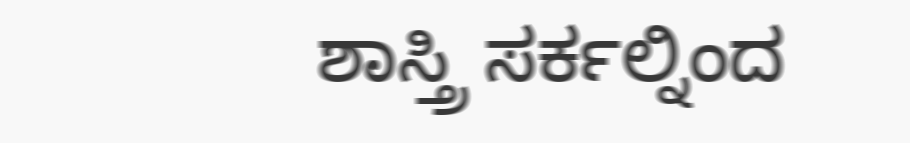ಶಾಸ್ತ್ರಿ ಸರ್ಕಲ್ನಿಂದ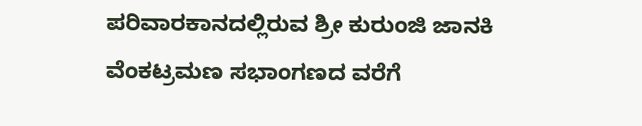ಪರಿವಾರಕಾನದಲ್ಲಿರುವ ಶ್ರೀ ಕುರುಂಜಿ ಜಾನಕಿ ವೆಂಕಟ್ರಮಣ ಸಭಾಂಗಣದ ವರೆಗೆ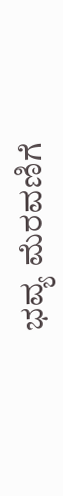ಭವ್ಯ ಮೆರವಣಿಗೆ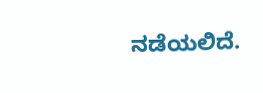ನಡೆಯಲಿದೆ.